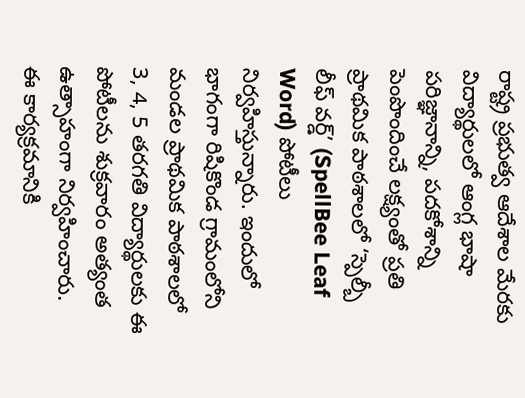రాష్ట్ర ప్రభుత్వ ఆదేశాల మేరకు విద్యార్థులలో ఆంగ్ల భాషా పరిజ్ఞానాన్ని, పదకోశాన్ని పెంపొందించే లక్ష్యంతో ప్రతి ప్రాథమిక పాఠశాలలో ‘స్పెల్బీ లీఫ్ వర్డ్’ (SpellBee Leaf Word) పోటీలు నిర్వహిస్తున్నారు. ఇందులో భాగంగా రిషికొండ గ్రామంలోని మండల ప్రాథమిక పాఠశాలలో 3, 4, 5 తరగతి విద్యార్థులకు ఈ పోటీలను శుక్రవారం అత్యంత ఉత్సాహంగా నిర్వహించారు.
ఈ కార్యక్రమానికి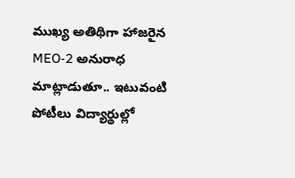ముఖ్య అతిథిగా హాజరైన MEO-2 అనురాధ మాట్లాడుతూ.. ఇటువంటి పోటీలు విద్యార్థుల్లో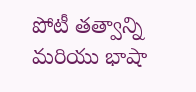పోటీ తత్వాన్ని మరియు భాషా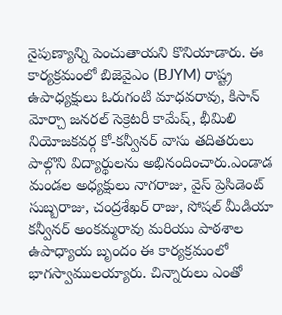నైపుణ్యాన్ని పెంచుతాయని కొనియాడారు. ఈ కార్యక్రమంలో బిజెవైఎం (BJYM) రాష్ట్ర ఉపాధ్యక్షులు ఓరుగంటి మాధవరావు, కిసాన్ మోర్చా జనరల్ సెక్రెటరీ కామేష్, భీమిలి నియోజకవర్గ కో-కన్వీనర్ వాసు తదితరులు పాల్గొని విద్యార్థులను అభినందించారు.ఎండాడ మండల అధ్యక్షులు నాగరాజు, వైస్ ప్రెసిడెంట్ సుబ్బరాజు, చంద్రశేఖర్ రాజు, సోషల్ మీడియా కన్వీనర్ అంకమ్మరావు మరియు పాఠశాల ఉపాధ్యాయ బృందం ఈ కార్యక్రమంలో భాగస్వాములయ్యారు. చిన్నారులు ఎంతో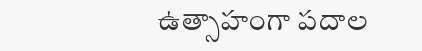ఉత్సాహంగా పదాల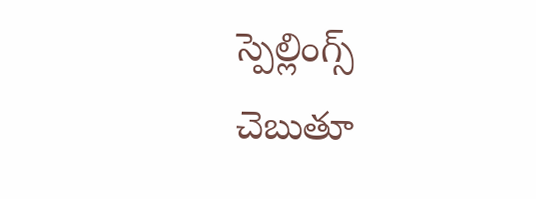స్పెల్లింగ్స్ చెబుతూ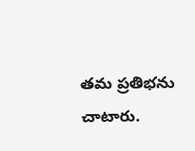తమ ప్రతిభను చాటారు.